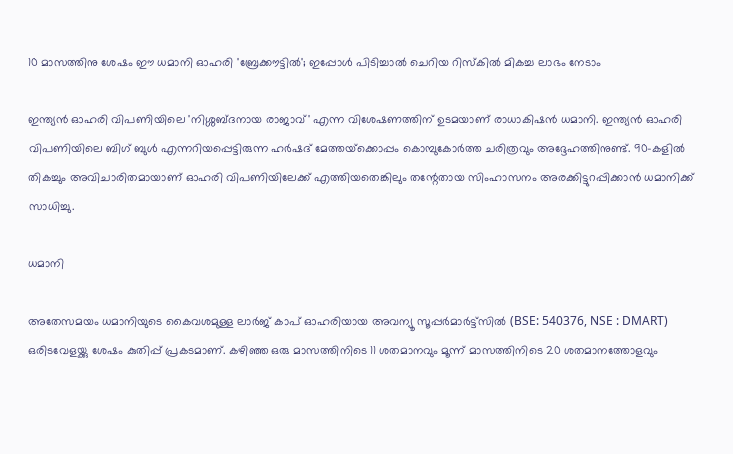10 മാസത്തിനു ശേഷം ഈ ധമാനി ഓഹരി 'ബ്രേക്കൗട്ടില്‍'; ഇപ്പോള്‍ പിടിച്ചാല്‍ ചെറിയ റിസ്‌കില്‍ മികച്ച ലാഭം നേടാം

ഇന്ത്യന്‍ ഓഹരി വിപണിയിലെ 'നിശ്ശബ്ദനായ രാജാവ്' എന്ന വിശേഷണത്തിന് ഉടമയാണ് രാധാകിഷന്‍ ധമാനി. ഇന്ത്യന്‍ ഓഹരി വിപണിയിലെ ബിഗ് ബുള്‍ എന്നറിയപ്പെട്ടിരുന്ന ഹര്‍ഷദ് മേത്തയ്‌ക്കൊപ്പം കൊമ്പുകോര്‍ത്ത ചരിത്രവും അദ്ദേഹത്തിനുണ്ട്. 90-കളില്‍ തികച്ചും അവിചാരിതമായാണ് ഓഹരി വിപണിയിലേക്ക് എത്തിയതെങ്കിലും തന്റേതായ സിംഹാസനം അരക്കിട്ടുറപ്പിക്കാന്‍ ധമാനിക്ക് സാധിച്ചു.

ധമാനി

അതേസമയം ധമാനിയുടെ കൈവശമുള്ള ലാര്‍ജ് കാപ് ഓഹരിയായ അവന്യൂ സൂപ്പര്‍മാര്‍ട്ട്‌സില്‍ (BSE: 540376, NSE : DMART) ഒരിടവേളയ്ക്കു ശേഷം കുതിപ്പ് പ്രകടമാണ്. കഴിഞ്ഞ ഒരു മാസത്തിനിടെ 11 ശതമാനവും മൂന്ന് മാസത്തിനിടെ 20 ശതമാനത്തോളവും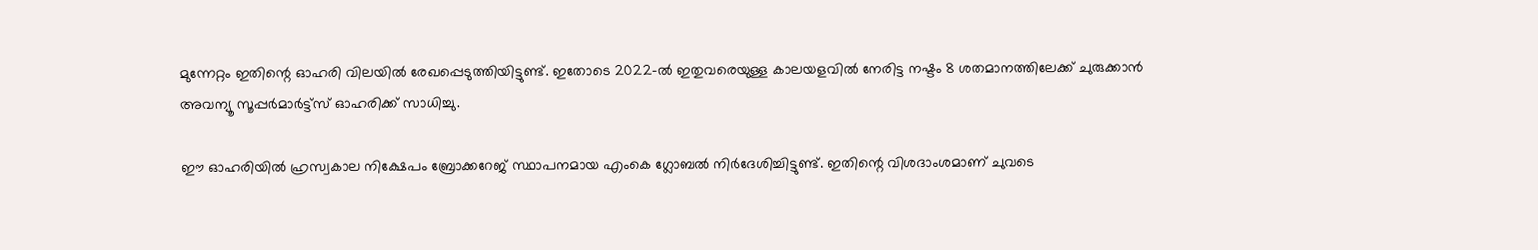മുന്നേറ്റം ഇതിന്റെ ഓഹരി വിലയില്‍ രേഖപ്പെടുത്തിയിട്ടുണ്ട്. ഇതോടെ 2022-ല്‍ ഇതുവരെയുള്ള കാലയളവില്‍ നേരിട്ട നഷ്ടം 8 ശതമാനത്തിലേക്ക് ചുരുക്കാന്‍ അവന്യൂ സൂപ്പര്‍മാര്‍ട്ട്സ് ഓഹരിക്ക് സാധിച്ചു.

ഈ ഓഹരിയില്‍ ഹ്രസ്വകാല നിക്ഷേപം ബ്രോക്കറേജ് സ്ഥാപനമായ എംകെ ഗ്ലോബല്‍ നിര്‍ദേശിച്ചിട്ടുണ്ട്. ഇതിന്റെ വിശദാംശമാണ് ചുവടെ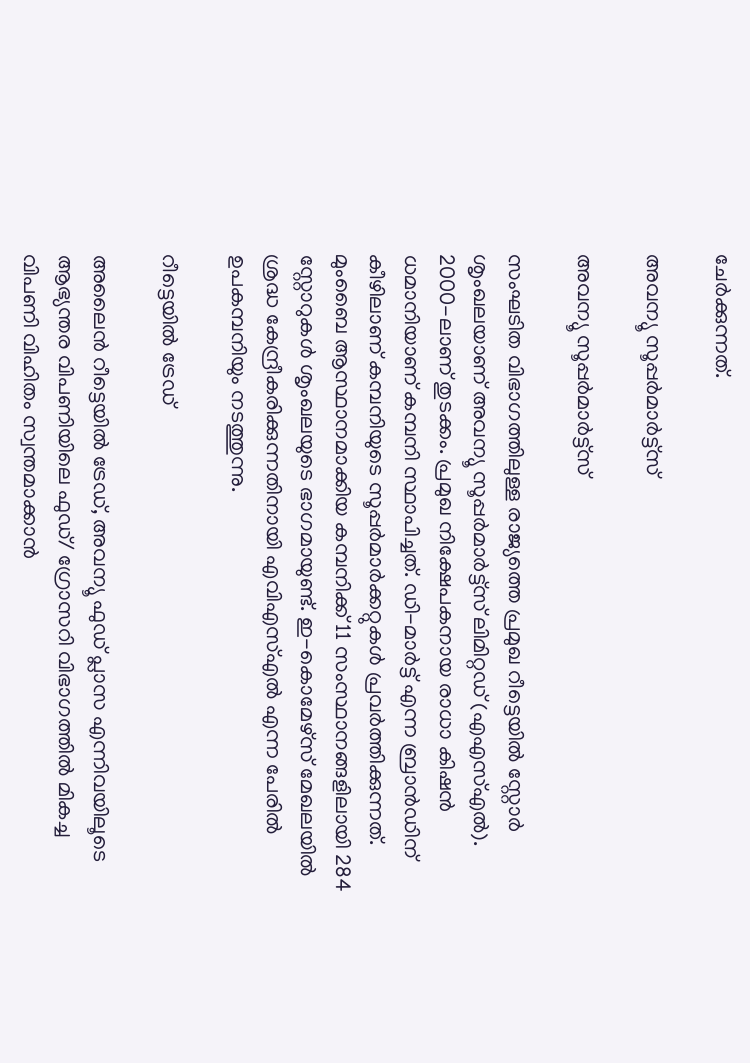ചേര്‍ക്കുന്നത്.

അവന്യൂ സൂപ്പര്‍മാര്‍ട്ട്സ്

അവന്യൂ സൂപ്പര്‍മാര്‍ട്ട്സ്

സംഘടിത വിഭാഗത്തിലുള്ള രാജ്യത്തെ പ്രമുഖ റീട്ടെയില്‍ സ്റ്റോര്‍ ശൃംഖലയാണ് അവന്യൂ സൂപ്പര്‍മാര്‍ട്ട്സ് ലിമിറ്റഡ് (എഎസ്എല്‍). 2000-ലാണ് തുടക്കം. പ്രമുഖ നിക്ഷേപകനായ രാധാ കിഷന്‍ ധമാനിയാണ് കമ്പനി സ്ഥാപിച്ചത്. ഡി-മാര്‍ട്ട് എന്ന ബ്രാന്‍ഡിന് കീഴിലാണ് കമ്പനിയുടെ സൂപ്പര്‍മാര്‍ക്കറ്റുകള്‍ പ്രവര്‍ത്തിക്കുന്നത്. മുംബൈ ആസ്ഥാനമാക്കിയ കമ്പനിക്ക് 11 സംസ്ഥാനങ്ങളിലായി 284 സ്റ്റോറുകള്‍ ശൃംഖലയുടെ ഭാഗമായുണ്ട്. ഇ-കൊമേഴ്സ് മേഖലയില്‍ ശ്രദ്ധ കേന്ദ്രീകരിക്കുന്നതിനായി എവിഎസ്എല്‍ എന്ന പേരില്‍ ഉപകമ്പനിയും നടത്തുന്നു.

റീട്ടെയില്‍ ട്രേഡ്

അലൈന്‍ റീട്ടെയില്‍ ട്രേഡ്, അവന്യൂ ഫുഡ് പ്ലാസ എന്നിവയിലൂടെ ആഭ്യന്തര വിപണിയിലെ ഫുഡ്/ ഗ്രോസറി വിഭാഗത്തില്‍ മികച്ച വിപണി വിഹിതം സ്വന്തമാക്കാന്‍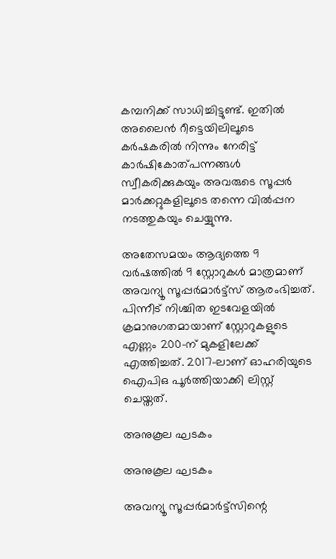കമ്പനിക്ക് സാധിച്ചിട്ടുണ്ട്. ഇതില്‍ അലൈന്‍ റീട്ടെയിലിലൂടെ കര്‍ഷകരില്‍ നിന്നും നേരിട്ട് കാര്‍ഷികോത്പന്നങ്ങള്‍ സ്വീകരിക്കുകയും അവരുടെ സൂപ്പര്‍ മാര്‍ക്കറ്റുകളിലൂടെ തന്നെ വില്‍പ്പന നടത്തുകയും ചെയ്യുന്നു.

അതേസമയം ആദ്യത്തെ 9 വര്‍ഷത്തില്‍ 9 സ്റ്റോറുകള്‍ മാത്രമാണ് അവന്യൂ സൂപ്പര്‍മാര്‍ട്ട്സ് ആരംഭിച്ചത്. പിന്നീട് നിശ്ചിത ഇടവേളയില്‍ ക്രമാനുഗതമായാണ് സ്റ്റോറുകളുടെ എണ്ണം 200-ന് മുകളിലേക്ക് എത്തിച്ചത്. 2017-ലാണ് ഓഹരിയുടെ ഐപിഒ പൂര്‍ത്തിയാക്കി ലിസ്റ്റ് ചെയ്തത്.

അനുകൂല ഘടകം

അനുകൂല ഘടകം

അവന്യൂ സൂപ്പര്‍മാര്‍ട്ട്‌സിന്റെ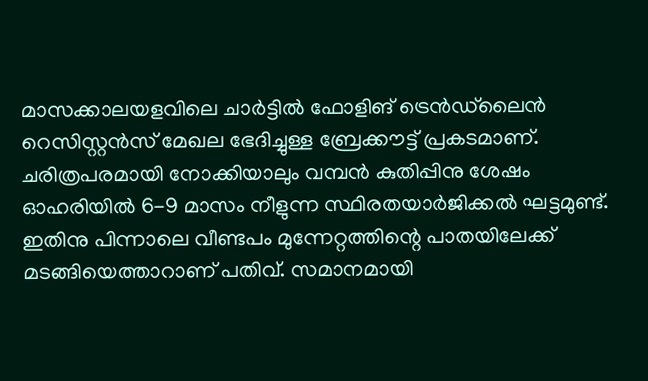മാസക്കാലയളവിലെ ചാര്‍ട്ടില്‍ ഫോളിങ് ട്രെന്‍ഡ്‌ലൈന്‍ റെസിസ്റ്റന്‍സ് മേഖല ഭേദിച്ചുള്ള ബ്രേക്കൗട്ട് പ്രകടമാണ്. ചരിത്രപരമായി നോക്കിയാലും വമ്പന്‍ കുതിപ്പിനു ശേഷം ഓഹരിയില്‍ 6-9 മാസം നീളുന്ന സ്ഥിരതയാര്‍ജിക്കല്‍ ഘട്ടമുണ്ട്. ഇതിനു പിന്നാലെ വീണ്ടപം മുന്നേറ്റത്തിന്റെ പാതയിലേക്ക് മടങ്ങിയെത്താറാണ് പതിവ്. സമാനമായി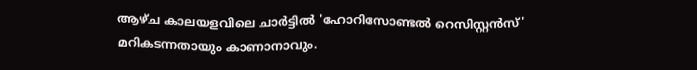ആഴ്ച കാലയളവിലെ ചാര്‍ട്ടില്‍ 'ഹോറിസോണ്ടല്‍ റെസിസ്റ്റന്‍സ്' മറികടന്നതായും കാണാനാവും.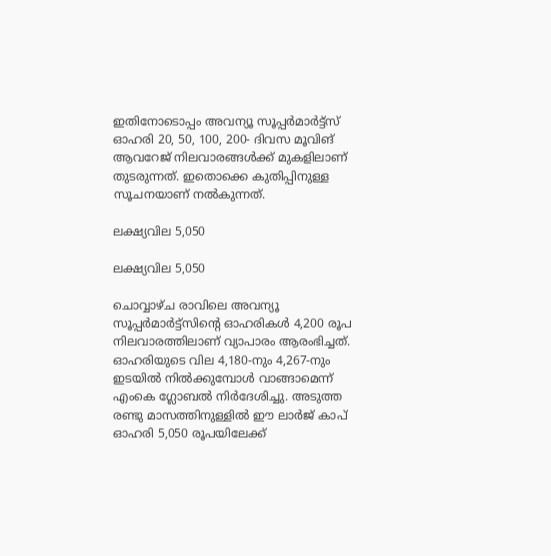ഇതിനോടൊപ്പം അവന്യൂ സൂപ്പര്‍മാര്‍ട്ട്‌സ് ഓഹരി 20, 50, 100, 200- ദിവസ മൂവിങ് ആവറേജ് നിലവാരങ്ങള്‍ക്ക് മുകളിലാണ് തുടരുന്നത്. ഇതൊക്കെ കുതിപ്പിനുള്ള സൂചനയാണ് നല്‍കുന്നത്.

ലക്ഷ്യവില 5,050

ലക്ഷ്യവില 5,050

ചൊവ്വാഴ്ച രാവിലെ അവന്യൂ സൂപ്പര്‍മാര്‍ട്ട്സിന്റെ ഓഹരികള്‍ 4,200 രൂപ നിലവാരത്തിലാണ് വ്യാപാരം ആരംഭിച്ചത്. ഓഹരിയുടെ വില 4,180-നും 4,267-നും ഇടയില്‍ നില്‍ക്കുമ്പോള്‍ വാങ്ങാമെന്ന് എംകെ ഗ്ലോബല്‍ നിര്‍ദേശിച്ചു. അടുത്ത രണ്ടു മാസത്തിനുള്ളില്‍ ഈ ലാര്‍ജ് കാപ് ഓഹരി 5,050 രൂപയിലേക്ക്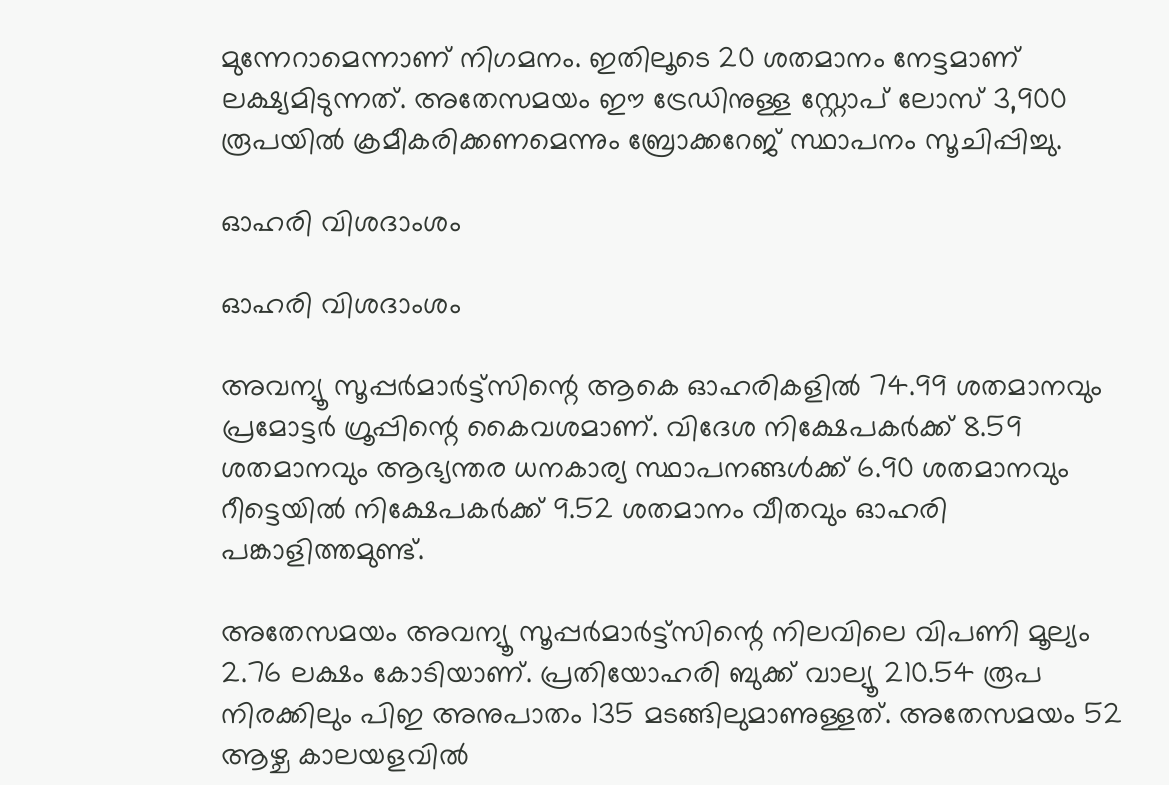മുന്നേറാമെന്നാണ് നിഗമനം. ഇതിലൂടെ 20 ശതമാനം നേട്ടമാണ് ലക്ഷ്യമിടുന്നത്. അതേസമയം ഈ ട്രേഡിനുള്ള സ്റ്റോപ് ലോസ് 3,900 രൂപയില്‍ ക്രമീകരിക്കണമെന്നും ബ്രോക്കറേജ് സ്ഥാപനം സൂചിപ്പിച്ചു.

ഓഹരി വിശദാംശം

ഓഹരി വിശദാംശം

അവന്യൂ സൂപ്പര്‍മാര്‍ട്ട്സിന്റെ ആകെ ഓഹരികളില്‍ 74.99 ശതമാനവും പ്രമോട്ടര്‍ ഗ്രൂപ്പിന്റെ കൈവശമാണ്. വിദേശ നിക്ഷേപകര്‍ക്ക് 8.59 ശതമാനവും ആഭ്യന്തര ധനകാര്യ സ്ഥാപനങ്ങള്‍ക്ക് 6.90 ശതമാനവും റീട്ടെയില്‍ നിക്ഷേപകര്‍ക്ക് 9.52 ശതമാനം വീതവും ഓഹരി പങ്കാളിത്തമുണ്ട്.

അതേസമയം അവന്യൂ സൂപ്പര്‍മാര്‍ട്ട്സിന്റെ നിലവിലെ വിപണി മൂല്യം 2.76 ലക്ഷം കോടിയാണ്. പ്രതിയോഹരി ബുക്ക് വാല്യൂ 210.54 രൂപ നിരക്കിലും പിഇ അനുപാതം 135 മടങ്ങിലുമാണുള്ളത്. അതേസമയം 52 ആഴ്ച കാലയളവില്‍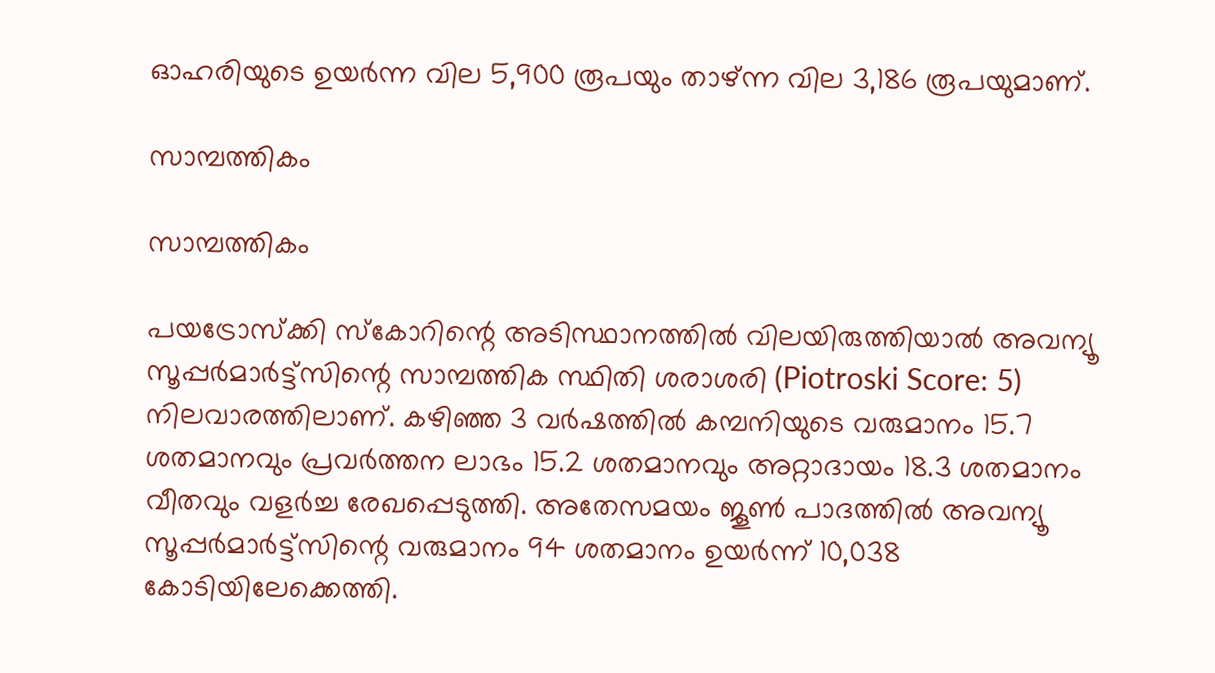ഓഹരിയുടെ ഉയര്‍ന്ന വില 5,900 രൂപയും താഴ്ന്ന വില 3,186 രൂപയുമാണ്.

സാമ്പത്തികം

സാമ്പത്തികം

പയട്രോസ്‌ക്കി സ്‌കോറിന്റെ അടിസ്ഥാനത്തില്‍ വിലയിരുത്തിയാല്‍ അവന്യൂ സൂപ്പര്‍മാര്‍ട്ട്സിന്റെ സാമ്പത്തിക സ്ഥിതി ശരാശരി (Piotroski Score: 5) നിലവാരത്തിലാണ്. കഴിഞ്ഞ 3 വര്‍ഷത്തില്‍ കമ്പനിയുടെ വരുമാനം 15.7 ശതമാനവും പ്രവര്‍ത്തന ലാഭം 15.2 ശതമാനവും അറ്റാദായം 18.3 ശതമാനം വീതവും വളര്‍ച്ച രേഖപ്പെടുത്തി. അതേസമയം ജൂണ്‍ പാദത്തില്‍ അവന്യൂ സൂപ്പര്‍മാര്‍ട്ട്സിന്റെ വരുമാനം 94 ശതമാനം ഉയര്‍ന്ന് 10,038 കോടിയിലേക്കെത്തി.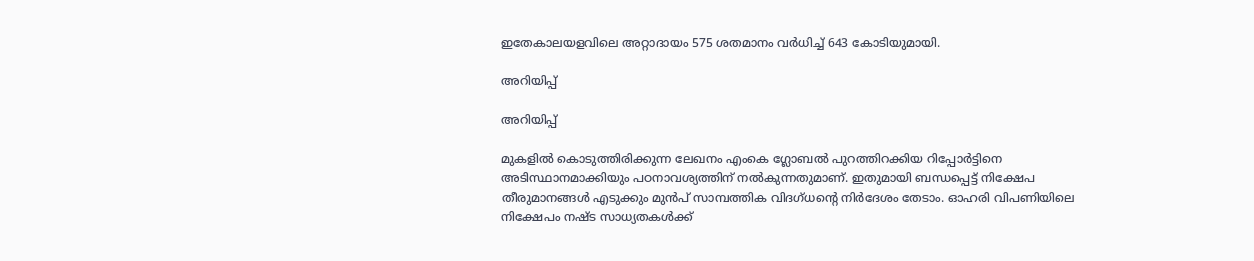ഇതേകാലയളവിലെ അറ്റാദായം 575 ശതമാനം വര്‍ധിച്ച് 643 കോടിയുമായി.

അറിയിപ്പ്

അറിയിപ്പ്

മുകളില്‍ കൊടുത്തിരിക്കുന്ന ലേഖനം എംകെ ഗ്ലോബല്‍ പുറത്തിറക്കിയ റിപ്പോര്‍ട്ടിനെ അടിസ്ഥാനമാക്കിയും പഠനാവശ്യത്തിന് നല്‍കുന്നതുമാണ്. ഇതുമായി ബന്ധപ്പെട്ട് നിക്ഷേപ തീരുമാനങ്ങള്‍ എടുക്കും മുന്‍പ് സാമ്പത്തിക വിദഗ്ധന്റെ നിര്‍ദേശം തേടാം. ഓഹരി വിപണിയിലെ നിക്ഷേപം നഷ്ട സാധ്യതകള്‍ക്ക്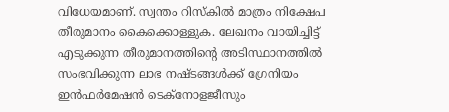വിധേയമാണ്. സ്വന്തം റിസ്‌കില്‍ മാത്രം നിക്ഷേപ തീരുമാനം കൈക്കൊള്ളുക. ലേഖനം വായിച്ചിട്ട് എടുക്കുന്ന തീരുമാനത്തിന്റെ അടിസ്ഥാനത്തില്‍ സംഭവിക്കുന്ന ലാഭ നഷ്ടങ്ങള്‍ക്ക് ഗ്രേനിയം ഇന്‍ഫര്‍മേഷന്‍ ടെക്‌നോളജീസും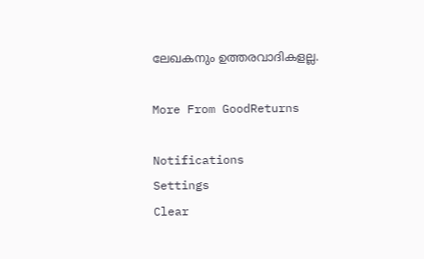ലേഖകനും ഉത്തരവാദികളല്ല.

More From GoodReturns

Notifications
Settings
Clear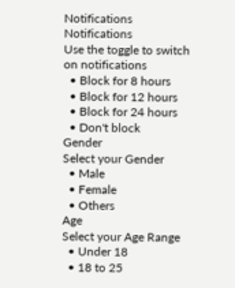Notifications
Notifications
Use the toggle to switch on notifications
  • Block for 8 hours
  • Block for 12 hours
  • Block for 24 hours
  • Don't block
Gender
Select your Gender
  • Male
  • Female
  • Others
Age
Select your Age Range
  • Under 18
  • 18 to 25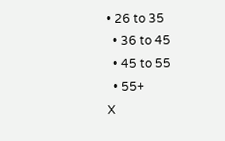• 26 to 35
  • 36 to 45
  • 45 to 55
  • 55+
X